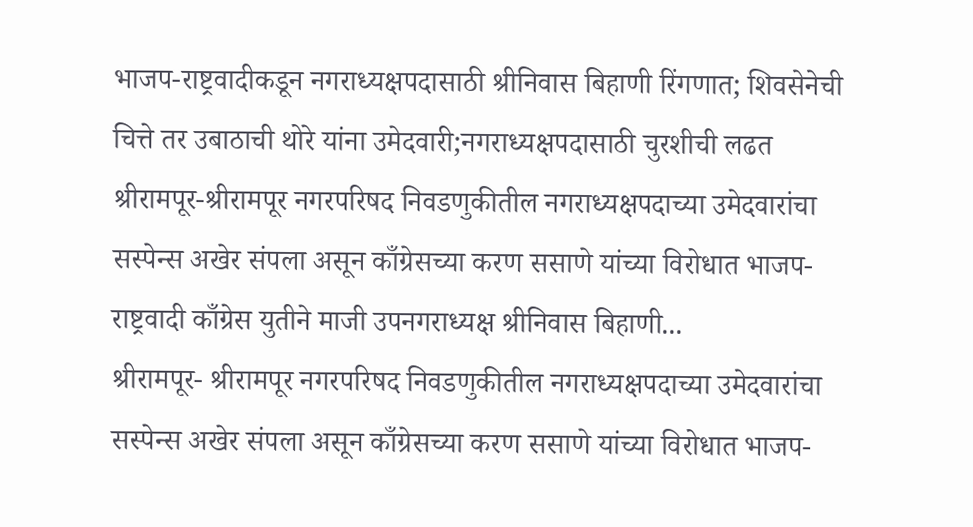भाजप-राष्ट्रवादीकडून नगराध्यक्षपदासाठी श्रीनिवास बिहाणी रिंगणात; शिवसेनेची चित्ते तर उबाठाची थोरे यांना उमेदवारी;नगराध्यक्षपदासाठी चुरशीची लढत
श्रीरामपूर-श्रीरामपूर नगरपरिषद निवडणुकीतील नगराध्यक्षपदाच्या उमेदवारांचा सस्पेन्स अखेर संपला असून काँग्रेसच्या करण ससाणे यांच्या विरोधात भाजप-राष्ट्रवादी काँग्रेस युतीने माजी उपनगराध्यक्ष श्रीनिवास बिहाणी...
श्रीरामपूर- श्रीरामपूर नगरपरिषद निवडणुकीतील नगराध्यक्षपदाच्या उमेदवारांचा सस्पेन्स अखेर संपला असून काँग्रेसच्या करण ससाणे यांच्या विरोधात भाजप-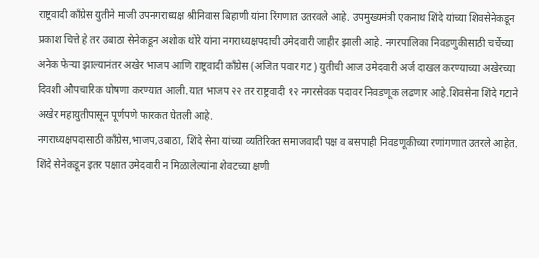राष्ट्रवादी काँग्रेस युतीने माजी उपनगराध्यक्ष श्रीनिवास बिहाणी यांना रिंगणात उतरवले आहे. उपमुख्यमंत्री एकनाथ शिंदे यांच्या शिवसेनेकडून प्रकाश चित्ते हे तर उबाठा सेनेकडून अशोक थोरे यांना नगराध्यक्षपदाची उमेदवारी जाहीर झाली आहे. नगरपालिका निवडणुकीसाठी चर्चेच्या अनेक फेऱ्या झाल्यानंतर अखेर भाजप आणि राष्ट्रवादी काँग्रेस (अजित पवार गट) युतीची आज उमेदवारी अर्ज दाखल करण्याच्या अखेरच्या दिवशी औपचारिक घोषणा करण्यात आली.यात भाजप २२ तर राष्ट्रवादी १२ नगरसेवक पदावर निवडणूक लढणार आहे.शिवसेना शिंदे गटाने अखेर महायुतीपासून पूर्णपणे फारकत घेतली आहे.
नगराध्यक्षपदासाठी काँग्रेस,भाजप,उबाठा, शिंदे सेना यांच्या व्यतिरिक्त समाजवादी पक्ष व बसपाही निवडणूकीच्या रणांगणात उतरले आहेत. शिंदे सेनेकडून इतर पक्षात उमेदवारी न मिळालेल्यांना शेवटच्या क्षणी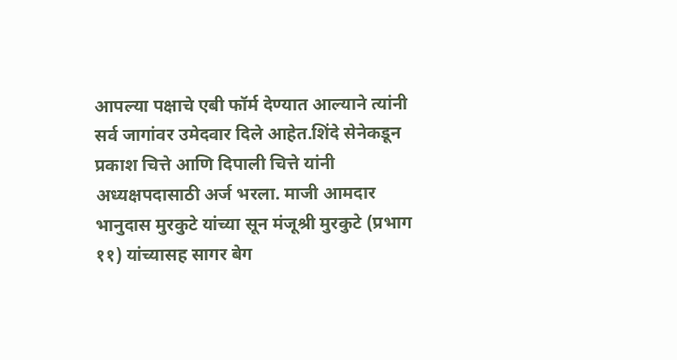आपल्या पक्षाचे एबी फॉर्म देण्यात आल्याने त्यांनी सर्व जागांवर उमेदवार दिले आहेत.शिंदे सेनेकडून प्रकाश चित्ते आणि दिपाली चित्ते यांनी अध्यक्षपदासाठी अर्ज भरला. माजी आमदार भानुदास मुरकुटे यांच्या सून मंजूश्री मुरकुटे (प्रभाग ११) यांच्यासह सागर बेग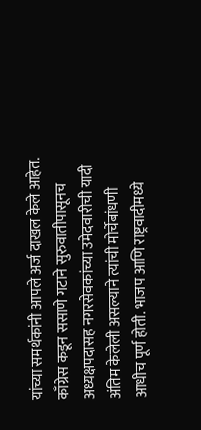यांच्या समर्थकांनी आपले अर्ज दाखल केले आहेत. काँग्रेस कडून ससाणे गटाने सुरुवातीपासूनच अध्यक्षपदासह नगरसेवकांच्या उमेदवारीची यादी अंतिम केलेली असल्याने त्यांची मोर्चेबांधणी आधीच पूर्ण होती. भाजप आणि राष्ट्रवादीमध्ये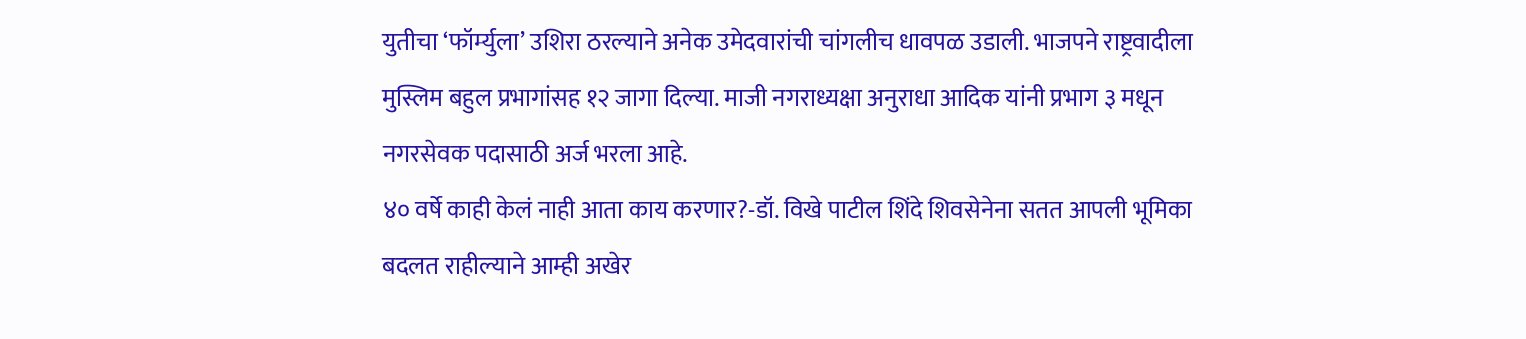युतीचा ‘फॉर्म्युला’ उशिरा ठरल्याने अनेक उमेदवारांची चांगलीच धावपळ उडाली. भाजपने राष्ट्रवादीला मुस्लिम बहुल प्रभागांसह १२ जागा दिल्या. माजी नगराध्यक्षा अनुराधा आदिक यांनी प्रभाग ३ मधून नगरसेवक पदासाठी अर्ज भरला आहे.
४० वर्षे काही केलं नाही आता काय करणार?-डॉ. विखे पाटील शिंदे शिवसेनेना सतत आपली भूमिका बदलत राहील्याने आम्ही अखेर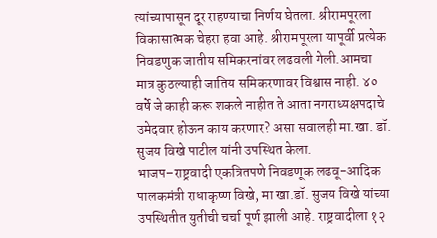त्यांच्यापासून दूर राहण्याचा निर्णय घेतला. श्रीरामपूरला विकासात्मक चेहरा हवा आहे. श्रीरामपूरला यापूर्वी प्रत्येक निवडणुक जातीय समिकरनांवर लढवली गेली.आमचा मात्र कुठल्याही जातिय समिकरणावर विश्वास नाही. ४० वर्षे जे काही करू शकले नाहीत ते आता नगराध्यक्षपदाचे उमेदवार होऊन काय करणार? असा सवालही मा.खा. डॉ. सुजय विखे पाटील यांनी उपस्थित केला.
भाजप–राष्ट्रवादी एकत्रितपणे निवडणूक लढवू-आदिक पालकमंत्री राधाकृष्ण विखे, मा खा.डॉ. सुजय विखे यांच्या उपस्थितीत युतीची चर्चा पूर्ण झाली आहे. राष्ट्रवादीला १२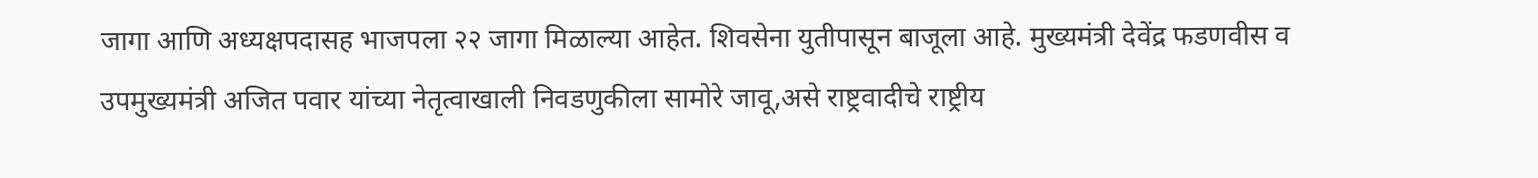जागा आणि अध्यक्षपदासह भाजपला २२ जागा मिळाल्या आहेत. शिवसेना युतीपासून बाजूला आहे. मुख्यमंत्री देवेंद्र फडणवीस व उपमुख्यमंत्री अजित पवार यांच्या नेतृत्वाखाली निवडणुकीला सामोरे जावू,असे राष्ट्रवादीचे राष्ट्रीय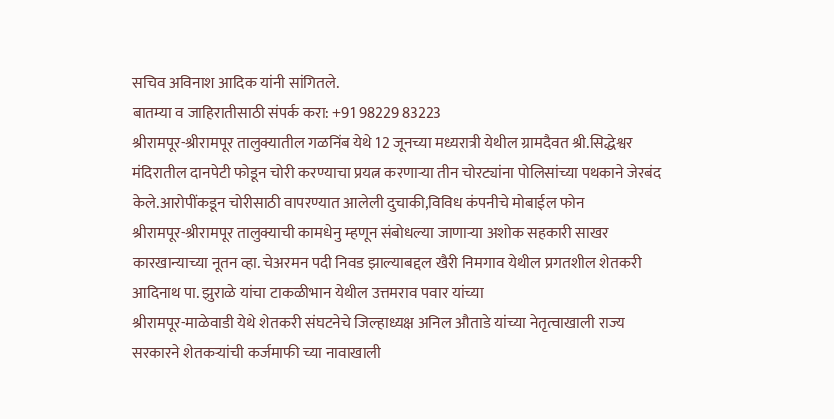सचिव अविनाश आदिक यांनी सांगितले.
बातम्या व जाहिरातीसाठी संपर्क करा: +91 98229 83223
श्रीरामपूर-श्रीरामपूर तालुक्यातील गळनिंब येथे 12 जूनच्या मध्यरात्री येथील ग्रामदैवत श्री.सिद्धेश्वर मंदिरातील दानपेटी फोडून चोरी करण्याचा प्रयत्न करणाऱ्या तीन चोरट्यांना पोलिसांच्या पथकाने जेरबंद केले.आरोपींकडून चोरीसाठी वापरण्यात आलेली दुचाकी,विविध कंपनीचे मोबाईल फोन
श्रीरामपूर-श्रीरामपूर तालुक्याची कामधेनु म्हणून संबोधल्या जाणाऱ्या अशोक सहकारी साखर कारखान्याच्या नूतन व्हा. चेअरमन पदी निवड झाल्याबद्दल खैरी निमगाव येथील प्रगतशील शेतकरी आदिनाथ पा. झुराळे यांचा टाकळीभान येथील उत्तमराव पवार यांच्या
श्रीरामपूर-माळेवाडी येथे शेतकरी संघटनेचे जिल्हाध्यक्ष अनिल औताडे यांच्या नेतृत्वाखाली राज्य सरकारने शेतकऱ्यांची कर्जमाफी च्या नावाखाली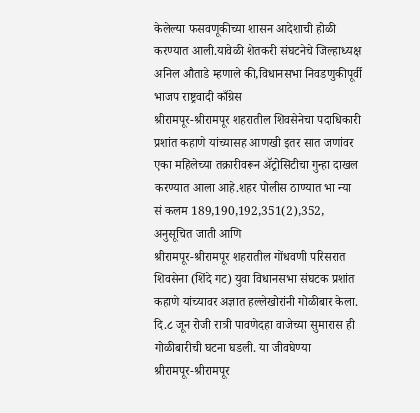केलेल्या फसवणूकीच्या शासन आदेशाची होळी करण्यात आली.यावेळी शेतकरी संघटनेचे जिल्हाध्यक्ष अनिल औताडे म्हणाले की,विधानसभा निवडणुकीपूर्वी भाजप राष्ट्रवादी काँग्रेस
श्रीरामपूर-श्रीरामपूर शहरातील शिवसेनेचा पदाधिकारी प्रशांत कहाणे यांच्यासह आणखी इतर सात जणांवर एका महिलेच्या तक्रारीवरून ॲट्रोसिटीचा गुन्हा दाखल करण्यात आला आहे.शहर पोलीस ठाण्यात भा न्या सं कलम 189,190,192,351(2),352, अनुसूचित जाती आणि
श्रीरामपूर-श्रीरामपूर शहरातील गोंधवणी परिसरात शिवसेना (शिंदे गट) युवा विधानसभा संघटक प्रशांत कहाणे यांच्यावर अज्ञात हल्लेखोरांनी गोळीबार केला. दि.८ जून रोजी रात्री पावणेदहा वाजेच्या सुमारास ही गोळीबारीची घटना घडली. या जीवघेण्या
श्रीरामपूर-श्रीरामपूर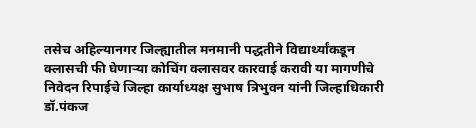तसेच अहिल्यानगर जिल्ह्यातील मनमानी पद्धतीने विद्यार्थ्यांकडून क्लासची फी घेणाऱ्या कोचिंग क्लासवर कारवाई करावी या मागणीचे निवेदन रिपाईचे जिल्हा कार्याध्यक्ष सुभाष त्रिभुवन यांनी जिल्हाधिकारी डॉ.पंकज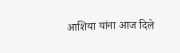आशिया यांना आज दिले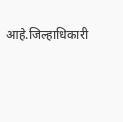आहे.जिल्हाधिकारी